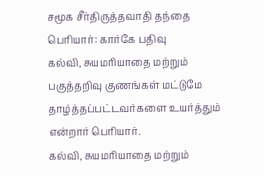சமூக சீர்திருத்தவாதி தந்தை பெரியார்: கார்கே பதிவு
கல்வி, சுயமரியாதை மற்றும் பகுத்தறிவு குணங்கள் மட்டுமே தாழ்த்தப்பட்டவர்களை உயர்த்தும் என்றார் பெரியார்.
கல்வி, சுயமரியாதை மற்றும்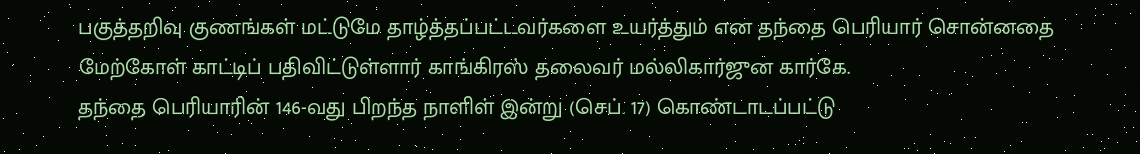பகுத்தறிவு குணங்கள் மட்டுமே தாழ்த்தப்பட்டவர்களை உயர்த்தும் என தந்தை பெரியார் சொன்னதை மேற்கோள் காட்டிப் பதிவிட்டுள்ளார் காங்கிரஸ் தலைவர் மல்லிகார்ஜுன கார்கே.
தந்தை பெரியாரின் 146-வது பிறந்த நாளிள் இன்று (செப். 17) கொண்டாடப்பட்டு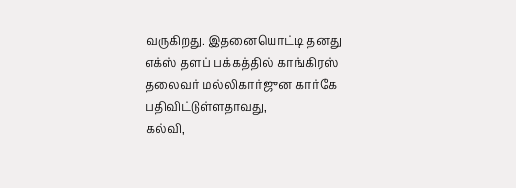வருகிறது. இதனையொட்டி தனது எக்ஸ் தளப் பக்கத்தில் காங்கிரஸ் தலைவர் மல்லிகார்ஜுன கார்கே பதிவிட்டுள்ளதாவது,
கல்வி,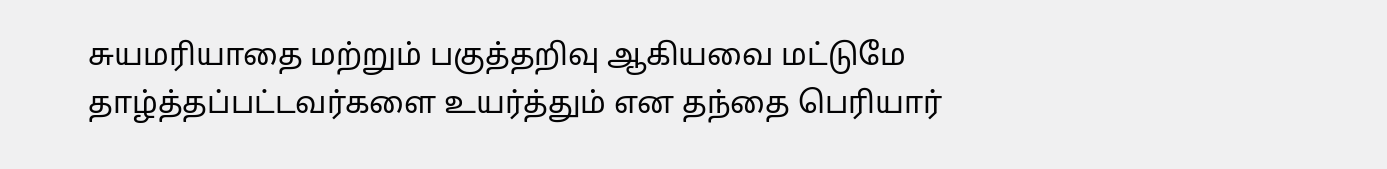சுயமரியாதை மற்றும் பகுத்தறிவு ஆகியவை மட்டுமே தாழ்த்தப்பட்டவர்களை உயர்த்தும் என தந்தை பெரியார்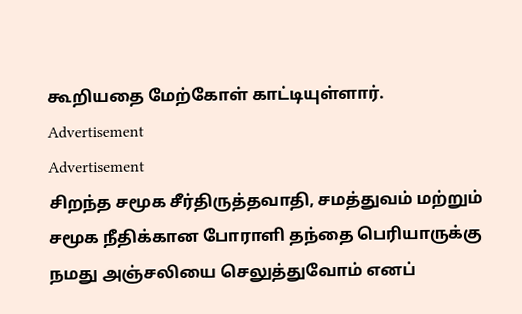கூறியதை மேற்கோள் காட்டியுள்ளார்.
Advertisement
Advertisement
சிறந்த சமூக சீர்திருத்தவாதி, சமத்துவம் மற்றும் சமூக நீதிக்கான போராளி தந்தை பெரியாருக்கு நமது அஞ்சலியை செலுத்துவோம் எனப்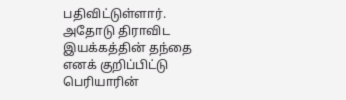பதிவிட்டுள்ளார்.
அதோடு திராவிட இயக்கத்தின் தந்தை எனக் குறிப்பிட்டு பெரியாரின்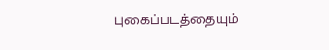புகைப்படத்தையும்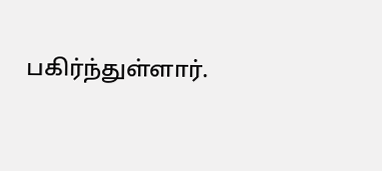பகிர்ந்துள்ளார்.